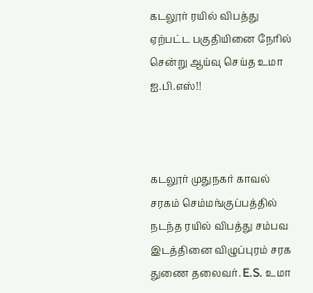கடலூர் ரயில் விபத்து ஏற்பட்ட பகுதியினை நேரில் சென்று ஆய்வு செய்த உமா ஐ.பி.எஸ்!!



கடலூர் முதுநகர் காவல் சரகம் செம்மங்குப்பத்தில்  நடந்த ரயில் விபத்து சம்பவ இடத்தினை விழுப்புரம் சரக துணை தலைவர். E.S. உமா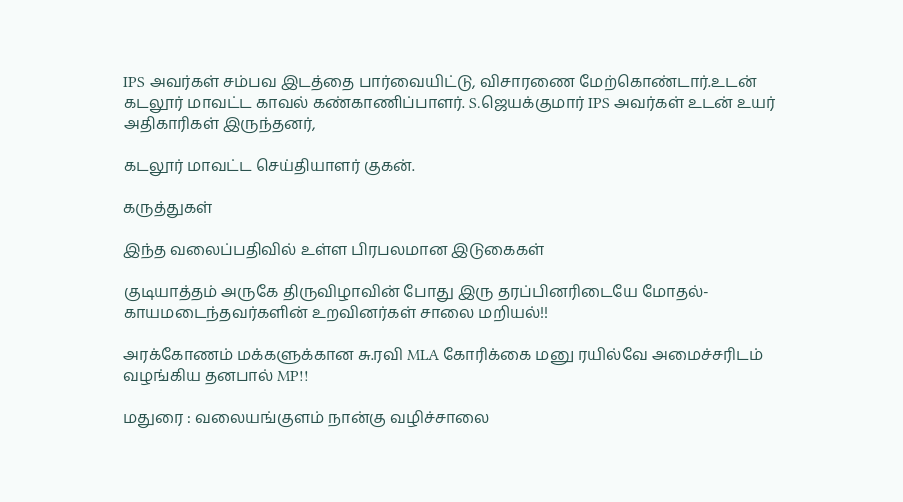IPS அவர்கள் சம்பவ இடத்தை பார்வையிட்டு, விசாரணை மேற்கொண்டார்.உடன் கடலூர் மாவட்ட காவல் கண்காணிப்பாளர். S.ஜெயக்குமார் IPS அவர்கள் உடன் உயர் அதிகாரிகள் இருந்தனர்,

கடலூர் மாவட்ட செய்தியாளர் குகன்.

கருத்துகள்

இந்த வலைப்பதிவில் உள்ள பிரபலமான இடுகைகள்

குடியாத்தம் அருகே திருவிழாவின் போது இரு தரப்பினரிடையே மோதல்- காயமடைந்தவர்களின் உறவினர்கள் சாலை மறியல்!!

அரக்கோணம் மக்களுக்கான சு.ரவி MLA கோரிக்கை மனு ரயில்வே அமைச்சரிடம் வழங்கிய தனபால் MP!!

மதுரை : வலையங்குளம் நான்கு வழிச்சாலை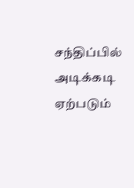சந்திப்பில் அடிக்கடி ஏற்படும்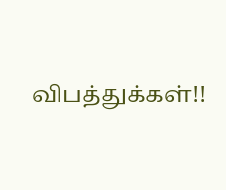விபத்துக்கள்!!